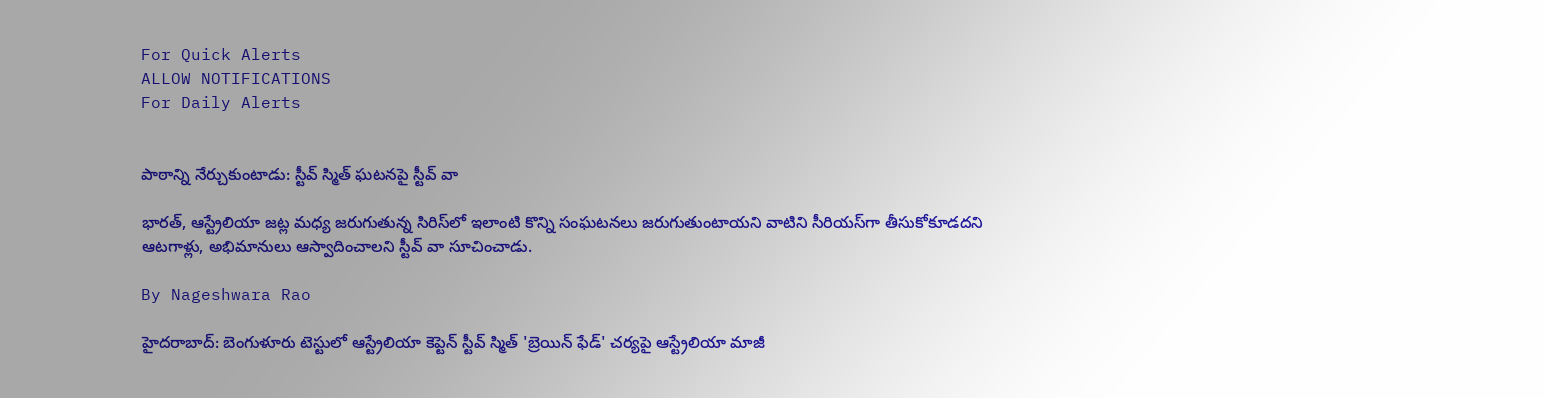For Quick Alerts
ALLOW NOTIFICATIONS
For Daily Alerts


పాఠాన్ని నేర్చుకుంటాడు: స్టీవ్ స్మిత్ ఘటనపై స్టీవ్ వా

భారత్, ఆస్ట్రేలియా జట్ల మధ్య జరుగుతున్న సిరిస్‌లో ఇలాంటి కొన్ని సంఘటనలు జరుగుతుంటాయని వాటిని సీరియస్‌గా తీసుకోకూడదని ఆటగాళ్లు, అభిమానులు ఆస్వాదించాలని స్టీవ్ వా సూచించాడు.

By Nageshwara Rao

హైదరాబాద్: బెంగుళూరు టెస్టులో ఆస్ట్రేలియా కెప్టెన్ స్టీవ్ స్మిత్ 'బ్రెయిన్ ఫేడ్' చర్యపై ఆస్ట్రేలియా మాజీ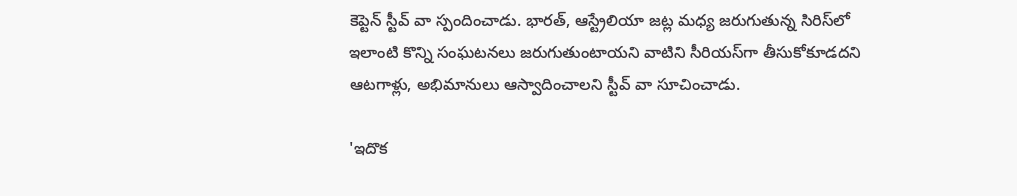కెప్టెన్ స్టీవ్ వా స్పందించాడు. భారత్, ఆస్ట్రేలియా జట్ల మధ్య జరుగుతున్న సిరిస్‌లో ఇలాంటి కొన్ని సంఘటనలు జరుగుతుంటాయని వాటిని సీరియస్‌గా తీసుకోకూడదని ఆటగాళ్లు, అభిమానులు ఆస్వాదించాలని స్టీవ్ వా సూచించాడు.

'ఇదొక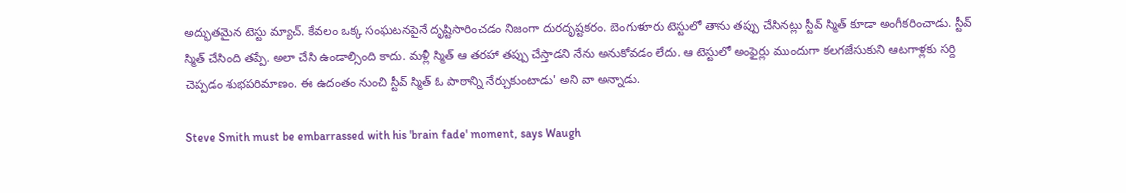అద్భుతమైన టెస్టు మ్యాచ్. కేవలం ఒక్క సంఘటనపైనే దృష్టిసారించడం నిజంగా దురదృష్టకరం. బెంగుళూరు టెస్టులో తాను తప్పు చేసినట్లు స్టీవ్ స్మిత్ కూడా అంగీకరించాడు. స్టీవ్ స్మిత్ చేసింది తప్పే. అలా చేసి ఉండాల్సింది కాదు. మళ్లీ స్మిత్ ఆ తరహా తప్పు చేస్తాడని నేను అనుకోవడం లేదు. ఆ టెస్టులో అంఫైర్లు ముందుగా కలగజేసుకుని ఆటగాళ్లకు సర్ది చెప్పడం శుభపరిమాణం. ఈ ఉదంతం నుంచి స్టీవ్ స్మిత్ ఓ పాఠాన్ని నేర్చుకుంటాడు' అని వా అన్నాడు.

Steve Smith must be embarrassed with his 'brain fade' moment, says Waugh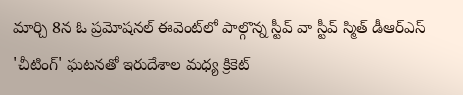మార్చి 8న ఓ ప్రమోషనల్ ఈవెంట్‌లో పాల్గొన్న స్టీవ్ వా స్టీవ్ స్మిత్ డీఆర్ఎస్ 'చీటింగ్' ఘటనతో ఇరుదేశాల మధ్య క్రికెట్‌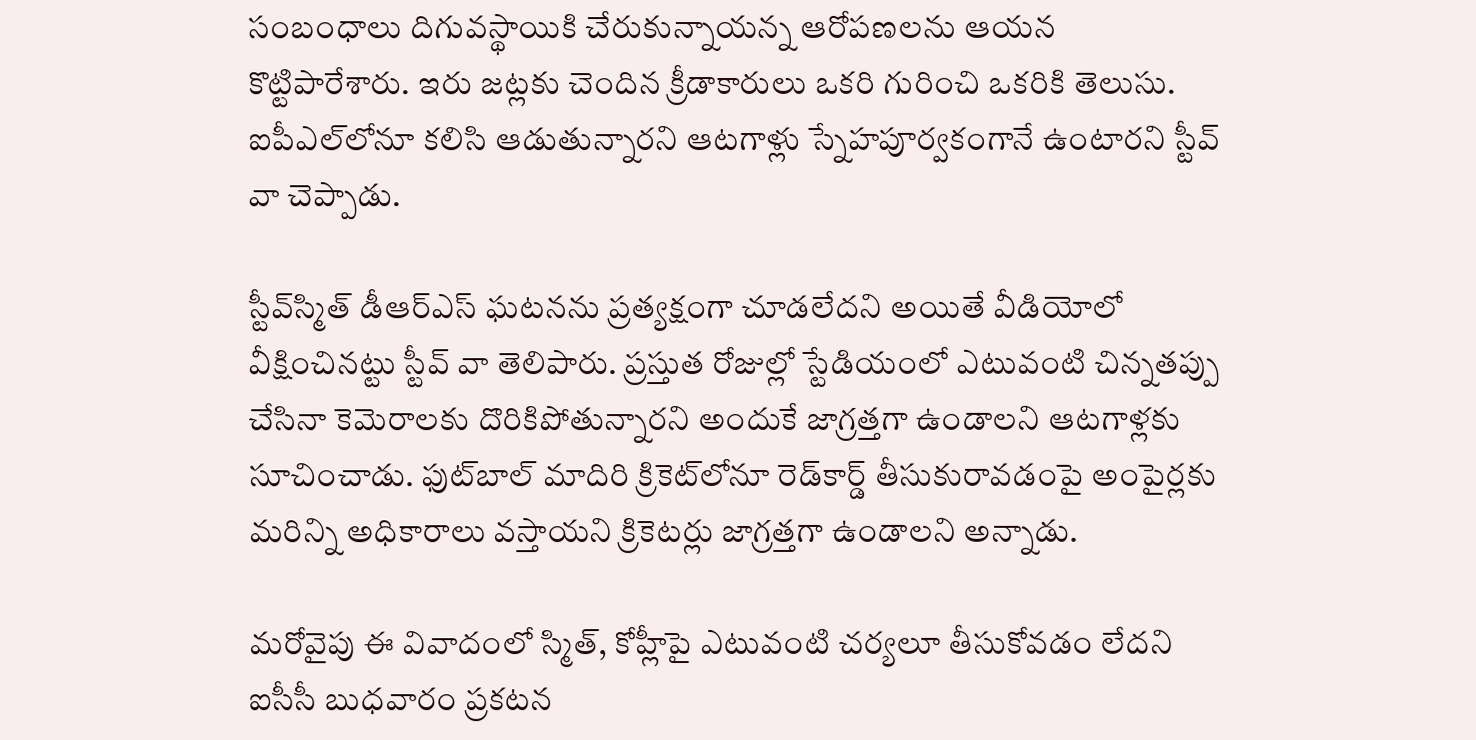సంబంధాలు దిగువస్థాయికి చేరుకున్నాయన్న ఆరోపణలను ఆయన కొట్టిపారేశారు. ఇరు జట్లకు చెందిన క్రీడాకారులు ఒకరి గురించి ఒకరికి తెలుసు. ఐపీఎల్‌లోనూ కలిసి ఆడుతున్నారని ఆటగాళ్లు స్నేహపూర్వకంగానే ఉంటారని స్టీవ్ వా చెప్పాడు.

స్టీవ్‌స్మిత్‌ డీఆర్ఎస్ ఘటనను ప్రత్యక్షంగా చూడలేదని అయితే వీడియోలో వీక్షించినట్టు స్టీవ్ వా తెలిపారు. ప్రస్తుత రోజుల్లో స్టేడియంలో ఎటువంటి చిన్నతప్పు చేసినా కెమెరాలకు దొరికిపోతున్నారని అందుకే జాగ్రత్తగా ఉండాలని ఆటగాళ్లకు సూచించాడు. ఫుట్‌బాల్‌ మాదిరి క్రికెట్‌లోనూ రెడ్‌కార్డ్‌ తీసుకురావడంపై అంపైర్లకు మరిన్ని అధికారాలు వస్తాయని క్రికెటర్లు జాగ్రత్తగా ఉండాలని అన్నాడు.

మరోవైపు ఈ వివాదంలో స్మిత్, కోహ్లీపై ఎటువంటి చర్యలూ తీసుకోవడం లేదని ఐసీసీ బుధవారం ప్రకటన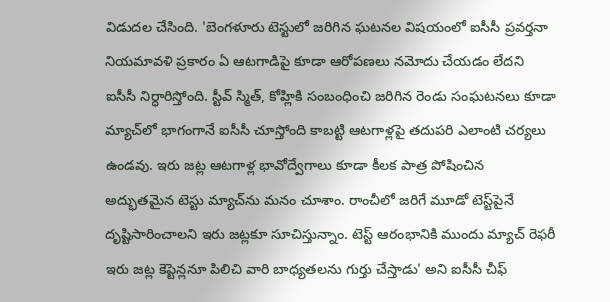విడుదల చేసింది. 'బెంగళూరు టెస్టులో జరిగిన ఘటనల విషయంలో ఐసీసీ ప్రవర్తనా నియమావళి ప్రకారం ఏ ఆటగాడిపై కూడా ఆరోపణలు నమోదు చేయడం లేదని ఐసీసీ నిర్ధారిస్తోంది. స్టీవ్‌ స్మిత్, కోహ్లికి సంబంధించి జరిగిన రెండు సంఘటనలు కూడా మ్యాచ్‌లో భాగంగానే ఐసీసీ చూస్తోంది కాబట్టి ఆటగాళ్లపై తదుపరి ఎలాంటి చర్యలు ఉండవు. ఇరు జట్ల ఆటగాళ్ల భావోద్వేగాలు కూడా కీలక పాత్ర పోషించిన అద్భుతమైన టెస్టు మ్యాచ్‌ను మనం చూశాం. రాంచీలో జరిగే మూడో టెస్ట్‌పైనే దృష్టిసారించాలని ఇరు జట్లకూ సూచిస్తున్నాం. టెస్ట్‌ ఆరంభానికి ముందు మ్యాచ్‌ రెఫరీ ఇరు జట్ల కెప్టెన్లనూ పిలిచి వారి బాధ్యతలను గుర్తు చేస్తాడు' అని ఐసీసీ చీఫ్‌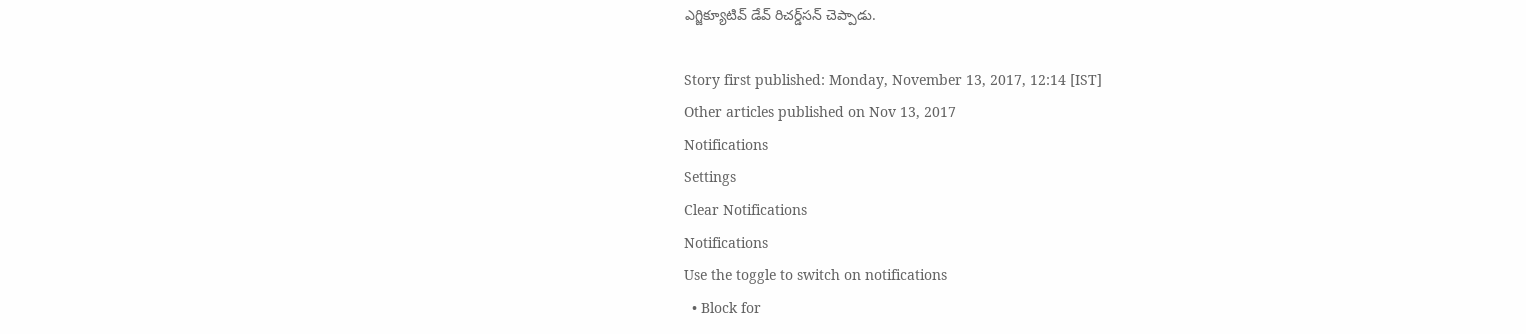ఎగ్జిక్యూటివ్‌ డేవ్‌ రిచర్డ్‌సన్‌ చెప్పాడు.

Story first published: Monday, November 13, 2017, 12:14 [IST]
Other articles published on Nov 13, 2017
Notifications
Settings
Clear Notifications
Notifications
Use the toggle to switch on notifications
  • Block for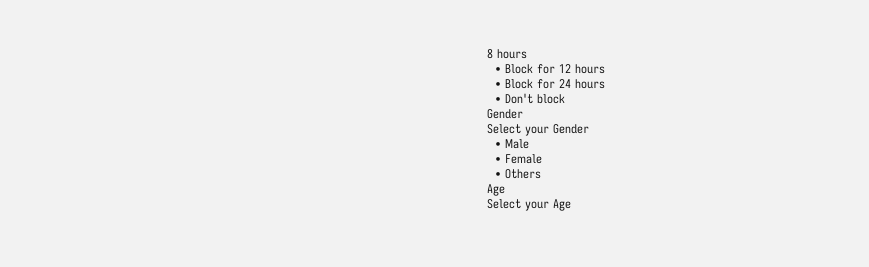8 hours
  • Block for 12 hours
  • Block for 24 hours
  • Don't block
Gender
Select your Gender
  • Male
  • Female
  • Others
Age
Select your Age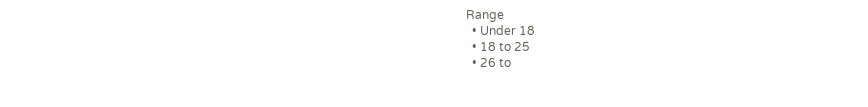Range
  • Under 18
  • 18 to 25
  • 26 to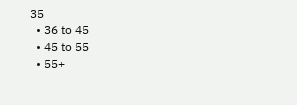35
  • 36 to 45
  • 45 to 55
  • 55+